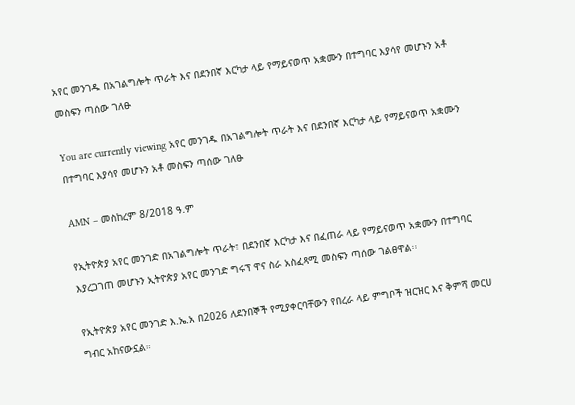አየር መንገዱ በአገልግሎት ጥራት እና በደንበኛ እርካታ ላይ የማይናወጥ አቋሙን በተግባር እያሳየ መሆኑን አቶ መስፍን ጣሰው ገለፁ

You are currently viewing አየር መንገዱ በአገልግሎት ጥራት እና በደንበኛ እርካታ ላይ የማይናወጥ አቋሙን በተግባር እያሳየ መሆኑን አቶ መስፍን ጣሰው ገለፁ

AMN – መስከረም 8/2018 ዓ.ም

የኢትዮጵያ አየር መንገድ በአገልግሎት ጥራት፣ በደንበኛ እርካታ እና በፈጠራ ላይ የማይናወጥ አቋሙን በተግባር እያረጋገጠ መሆኑን ኢትዮጵያ አየር መንገድ ግሩፕ ዋና ስራ አስፈጻሚ መስፍን ጣሰው ገልፀዋል፡፡

የኢትዮጵያ አየር መንገድ እ.ኤ.አ በ2026 ለደንበኞች የሚያቀርባቸውን የበረራ ላይ ምግቦች ዝርዝር እና ቅምሻ መርሀ ግብር አከናውኗል።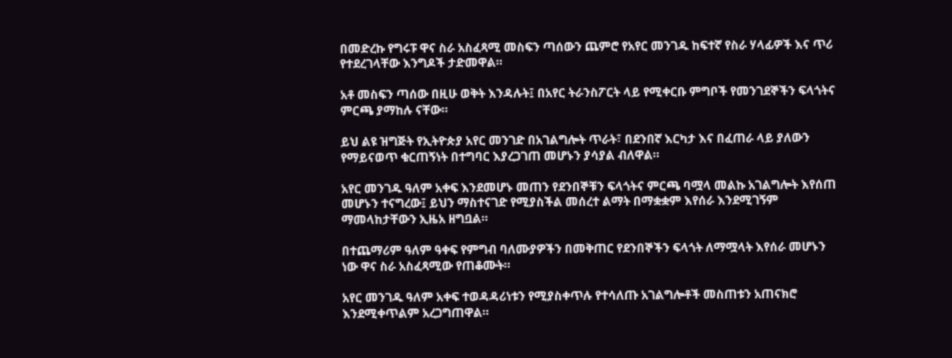በመድረኩ የግሩፑ ዋና ስራ አስፈጻሚ መስፍን ጣሰውን ጨምሮ የአየር መንገዱ ከፍተኛ የስራ ሃላፊዎች እና ጥሪ የተደረገላቸው እንግዶች ታድመዋል።

አቶ መስፍን ጣሰው በዚሁ ወቅት እንዳሉት፤ በአየር ትራንስፖርት ላይ የሚቀርቡ ምግቦች የመንገደኞችን ፍላጎትና ምርጫ ያማከሉ ናቸው።

ይህ ልዩ ዝግጅት የኢትዮጵያ አየር መንገድ በአገልግሎት ጥራት፣ በደንበኛ እርካታ እና በፈጠራ ላይ ያለውን የማይናወጥ ቁርጠኝነት በተግባር እያረጋገጠ መሆኑን ያሳያል ብለዋል።

አየር መንገዱ ዓለም አቀፍ እንደመሆኑ መጠን የደንበኞቹን ፍላጎትና ምርጫ ባሟላ መልኩ አገልግሎት እየሰጠ መሆኑን ተናግረው፤ ይህን ማስተናገድ የሚያስችል መሰረተ ልማት በማቋቋም እየሰራ እንደሚገኝም ማመላከታቸውን ኢዜአ ዘግቧል።

በተጨማሪም ዓለም ዓቀፍ የምግብ ባለሙያዎችን በመቅጠር የደንበኞችን ፍላጎት ለማሟላት እየሰራ መሆኑን ነው ዋና ስራ አስፈጻሚው የጠቆሙት።

አየር መንገዱ ዓለም አቀፍ ተወዳዳሪነቱን የሚያስቀጥሉ የተሳለጡ አገልግሎቶች መስጠቱን አጠናክሮ እንደሚቀጥልም አረጋግጠዋል።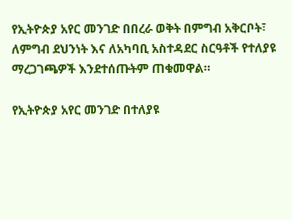የኢትዮጵያ አየር መንገድ በበረራ ወቅት በምግብ አቅርቦት፣ ለምግብ ደህንነት እና ለአካባቢ አስተዳደር ስርዓቶች የተለያዩ ማረጋገጫዎች እንደተሰጡትም ጠቁመዋል።

የኢትዮጵያ አየር መንገድ በተለያዩ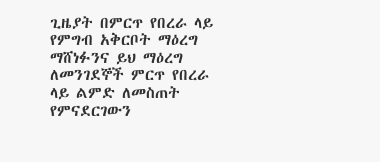ጊዜያት በምርጥ የበረራ ላይ የምግብ አቅርቦት ማዕረግ ማሸነፉንና ይህ ማዕረግ ለመንገደኞች ምርጥ የበረራ ላይ ልምድ ለመስጠት የምናደርገውን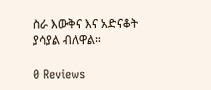ስራ እውቅና እና አድናቆት ያሳያል ብለዋል።

0 Reviews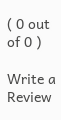( 0 out of 0 )

Write a Review